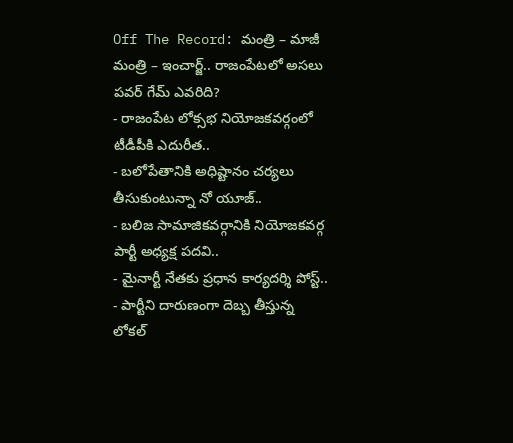Off The Record: మంత్రి – మాజీ మంత్రి – ఇంచార్జ్.. రాజంపేటలో అసలు పవర్ గేమ్ ఎవరిది?
- రాజంపేట లోక్సభ నియోజకవర్గంలో టీడీపీకి ఎదురీత..
- బలోపేతానికి అధిష్టానం చర్యలు తీసుకుంటున్నా నో యూజ్..
- బలిజ సామాజికవర్గానికి నియోజకవర్గ పార్టీ అధ్యక్ష పదవి..
- మైనార్టీ నేతకు ప్రధాన కార్యదర్శి పోస్ట్..
- పార్టీని దారుణంగా దెబ్బ తీస్తున్న లోకల్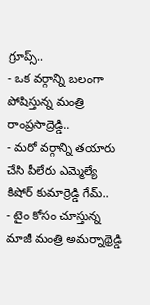గ్రూప్స్..
- ఒక వర్గాన్ని బలంగా పోషిస్తున్న మంత్రి రాంప్రసాద్రెడ్డి..
- మరో వర్గాన్ని తయారు చేసి పీలేరు ఎమ్మెల్యే కిషోర్ కుమార్రెడ్డి గేమ్..
- టైం కోసం చూస్తున్న మాజీ మంత్రి అమర్నాథ్రెడ్డి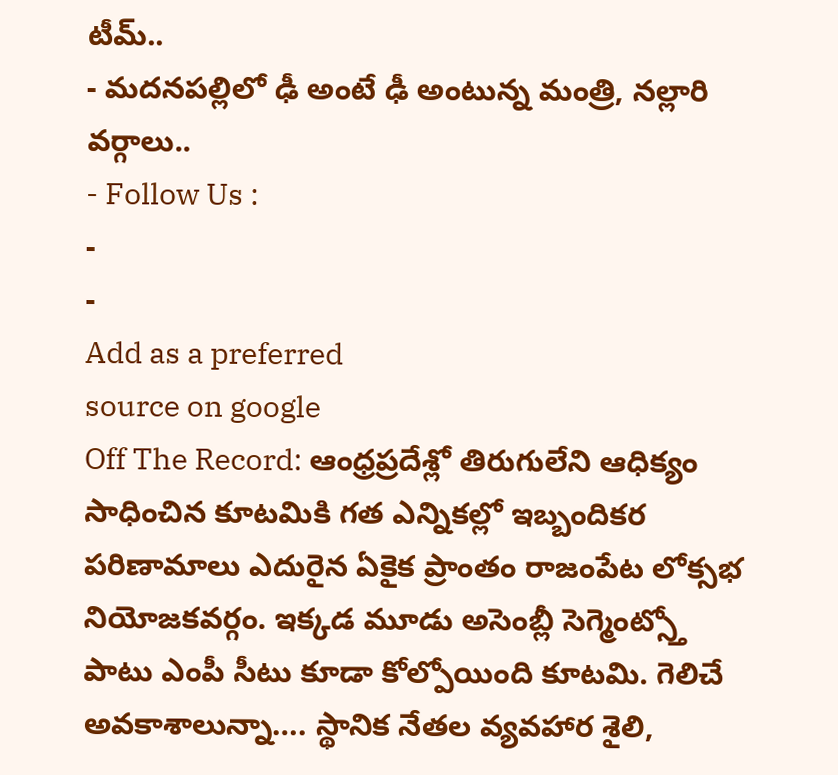టీమ్..
- మదనపల్లిలో ఢీ అంటే ఢీ అంటున్న మంత్రి, నల్లారి వర్గాలు..
- Follow Us :
-
-
Add as a preferred
source on google
Off The Record: ఆంధ్రప్రదేశ్లో తిరుగులేని ఆధిక్యం సాధించిన కూటమికి గత ఎన్నికల్లో ఇబ్బందికర పరిణామాలు ఎదురైన ఏకైక ప్రాంతం రాజంపేట లోక్సభ నియోజకవర్గం. ఇక్కడ మూడు అసెంబ్లీ సెగ్మెంట్స్తో పాటు ఎంపీ సీటు కూడా కోల్పోయింది కూటమి. గెలిచే అవకాశాలున్నా…. స్థానిక నేతల వ్యవహార శైలి,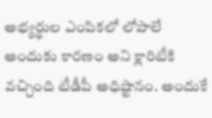అభ్యర్థుల ఎంపికలో లోపాలే అందుకు కారణం అని క్లారిటీకి వచ్చింది టీడీపీ అధిష్టానం. అందుకే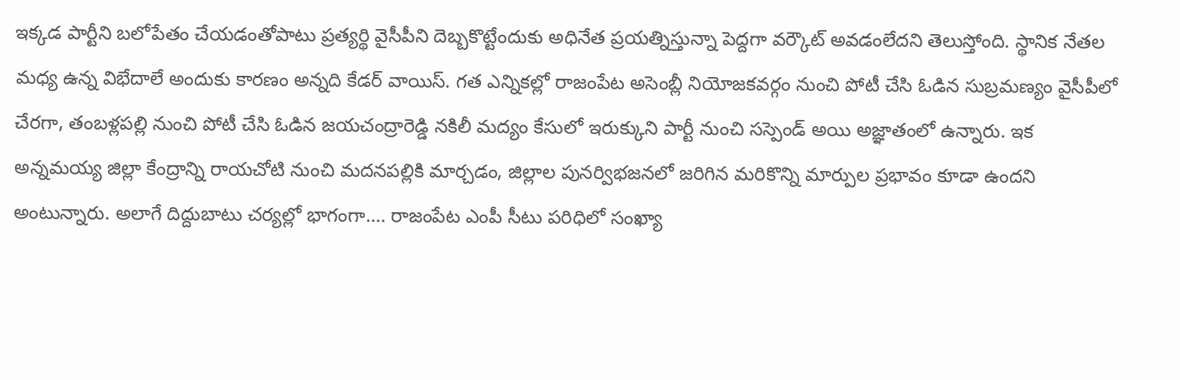ఇక్కడ పార్టీని బలోపేతం చేయడంతోపాటు ప్రత్యర్థి వైసీపీని దెబ్బకొట్టేందుకు అధినేత ప్రయత్నిస్తున్నా పెద్దగా వర్కౌట్ అవడంలేదని తెలుస్తోంది. స్థానిక నేతల మధ్య ఉన్న విభేదాలే అందుకు కారణం అన్నది కేడర్ వాయిస్. గత ఎన్నికల్లో రాజంపేట అసెంబ్లీ నియోజకవర్గం నుంచి పోటీ చేసి ఓడిన సుబ్రమణ్యం వైసీపీలో చేరగా, తంబళ్లపల్లి నుంచి పోటీ చేసి ఓడిన జయచంద్రారెడ్డి నకిలీ మద్యం కేసులో ఇరుక్కుని పార్టీ నుంచి సస్పెండ్ అయి అజ్ఞాతంలో ఉన్నారు. ఇక అన్నమయ్య జిల్లా కేంద్రాన్ని రాయచోటి నుంచి మదనపల్లికి మార్చడం, జిల్లాల పునర్విభజనలో జరిగిన మరికొన్ని మార్పుల ప్రభావం కూడా ఉందని అంటున్నారు. అలాగే దిద్దుబాటు చర్యల్లో భాగంగా…. రాజంపేట ఎంపీ సీటు పరిధిలో సంఖ్యా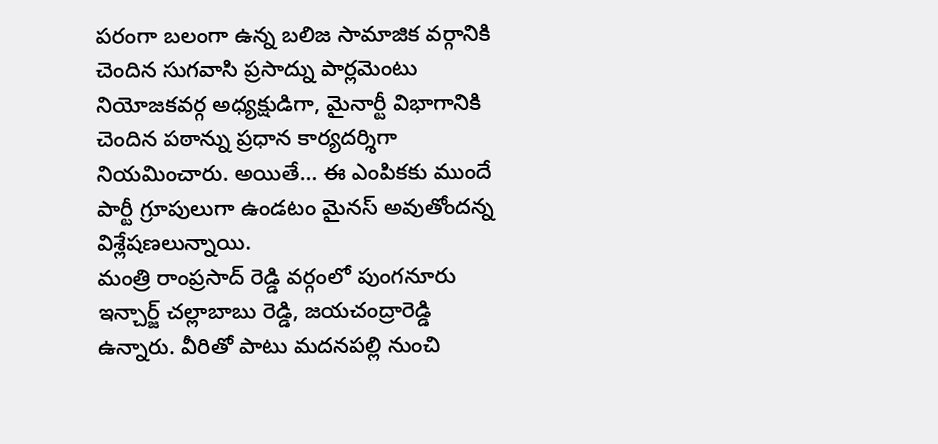పరంగా బలంగా ఉన్న బలిజ సామాజిక వర్గానికి చెందిన సుగవాసి ప్రసాద్ను పార్లమెంటు నియోజకవర్గ అధ్యక్షుడిగా, మైనార్టీ విభాగానికి చెందిన పఠాన్ను ప్రధాన కార్యదర్శిగా నియమించారు. అయితే… ఈ ఎంపికకు ముందే పార్టీ గ్రూపులుగా ఉండటం మైనస్ అవుతోందన్న విశ్లేషణలున్నాయి.
మంత్రి రాంప్రసాద్ రెడ్డి వర్గంలో పుంగనూరు ఇన్చార్జ్ చల్లాబాబు రెడ్డి, జయచంద్రారెడ్డి ఉన్నారు. వీరితో పాటు మదనపల్లి నుంచి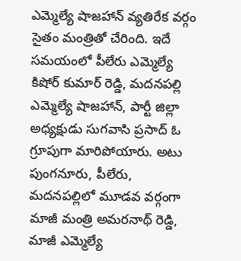ఎమ్మెల్యే షాజహాన్ వ్యతిరేక వర్గం సైతం మంత్రితో చేరింది. ఇదే సమయంలో పీలేరు ఎమ్మెల్యే కిషోర్ కుమార్ రెడ్డి, మదనపల్లి ఎమ్మెల్యే షాజహాన్, పార్టీ జిల్లా అధ్యక్షుడు సుగవాసి ప్రసాద్ ఓ గ్రూపుగా మారిపోయారు. అటు పుంగనూరు, పీలేరు, మదనపల్లిలో మూడవ వర్గంగా మాజీ మంత్రి అమరనాథ్ రెడ్డి, మాజీ ఎమ్మెల్యే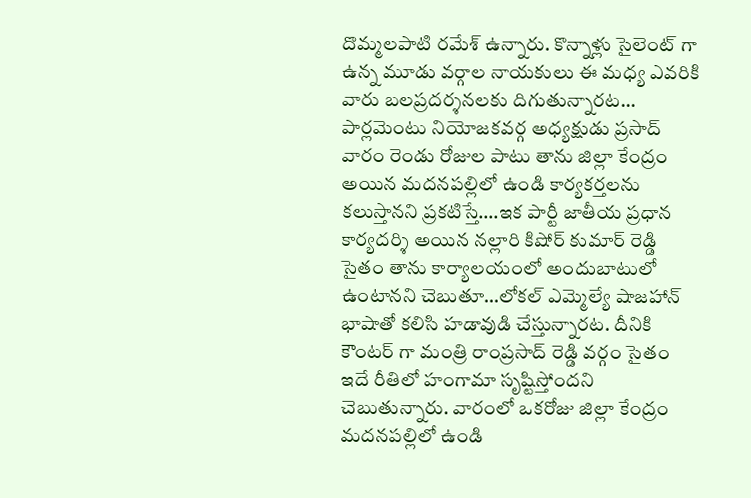దొమ్మలపాటి రమేశ్ ఉన్నారు. కొన్నాళ్లు సైలెంట్ గా ఉన్న మూడు వర్గాల నాయకులు ఈ మధ్య ఎవరికి వారు బలప్రదర్శనలకు దిగుతున్నారట… పార్లమెంటు నియోజకవర్గ అధ్యక్షుడు ప్రసాద్ వారం రెండు రోజుల పాటు తాను జిల్లా కేంద్రం అయిన మదనపల్లిలో ఉండి కార్యకర్తలను కలుస్తానని ప్రకటిస్తే….ఇక పార్టీ జాతీయ ప్రధాన కార్యదర్శి అయిన నల్లారి కిషోర్ కుమార్ రెడ్డి సైతం తాను కార్యాలయంలో అందుబాటులో ఉంటానని చెబుతూ…లోకల్ ఎమ్మెల్యే షాజహాన్ భాషాతో కలిసి హడావుడి చేస్తున్నారట. దీనికి కౌంటర్ గా మంత్రి రాంప్రసాద్ రెడ్డి వర్గం సైతం ఇదే రీతిలో హంగామా సృష్టిస్తోందని చెబుతున్నారు. వారంలో ఒకరోజు జిల్లా కేంద్రం మదనపల్లిలో ఉండి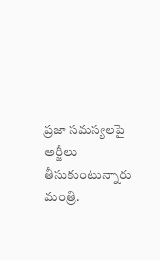ప్రజా సమస్యలపై అర్జీలు తీసుకుంటున్నారు మంత్రి.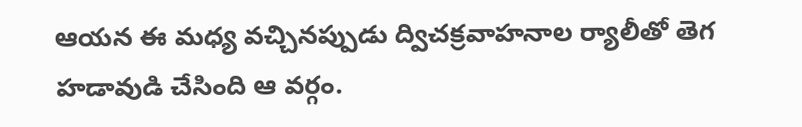ఆయన ఈ మధ్య వచ్చినప్పుడు ద్విచక్రవాహనాల ర్యాలీతో తెగ హడావుడి చేసింది ఆ వర్గం.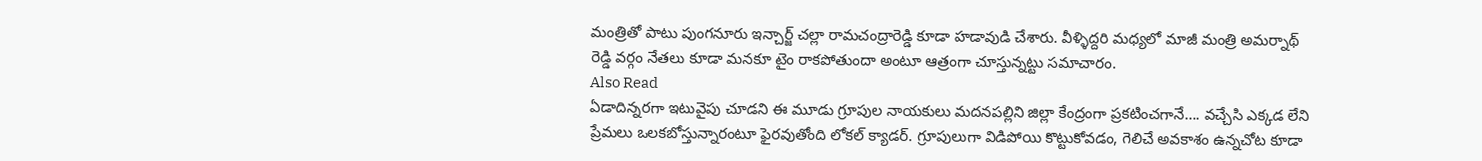మంత్రితో పాటు పుంగనూరు ఇన్చార్జ్ చల్లా రామచంద్రారెడ్డి కూడా హడావుడి చేశారు. వీళ్ళిద్దరి మధ్యలో మాజీ మంత్రి అమర్నాథ్ రెడ్డి వర్గం నేతలు కూడా మనకూ టైం రాకపోతుందా అంటూ ఆత్రంగా చూస్తున్నట్టు సమాచారం.
Also Read
ఏడాదిన్నరగా ఇటువైపు చూడని ఈ మూడు గ్రూపుల నాయకులు మదనపల్లిని జిల్లా కేంద్రంగా ప్రకటించగానే…. వచ్చేసి ఎక్కడ లేని ప్రేమలు ఒలకబోస్తున్నారంటూ ఫైరవుతోంది లోకల్ క్యాడర్. గ్రూపులుగా విడిపోయి కొట్టుకోవడం, గెలిచే అవకాశం ఉన్నచోట కూడా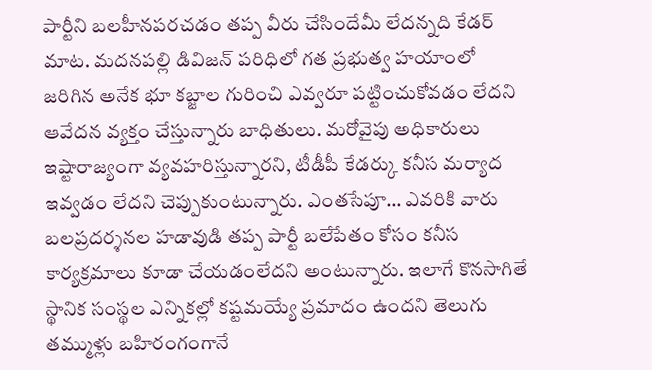పార్టీని బలహీనపరచడం తప్ప వీరు చేసిందేమీ లేదన్నది కేడర్ మాట. మదనపల్లి డివిజన్ పరిధిలో గత ప్రభుత్వ హయాంలో జరిగిన అనేక భూ కబ్జాల గురించి ఎవ్వరూ పట్టించుకోవడం లేదని ఆవేదన వ్యక్తం చేస్తున్నారు బాధితులు. మరోవైపు అధికారులు ఇష్టారాజ్యంగా వ్యవహరిస్తున్నారని, టీడీపీ కేడర్కు కనీస మర్యాద ఇవ్వడం లేదని చెప్పుకుంటున్నారు. ఎంతసేపూ… ఎవరికి వారు బలప్రదర్శనల హడావుడి తప్ప పార్టీ బలేపేతం కోసం కనీస కార్యక్రమాలు కూడా చేయడంలేదని అంటున్నారు. ఇలాగే కొనసాగితే స్థానిక సంస్థల ఎన్నికల్లో కష్టమయ్యే ప్రమాదం ఉందని తెలుగు తమ్ముళ్లు బహిరంగంగానే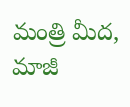మంత్రి మీద, మాజీ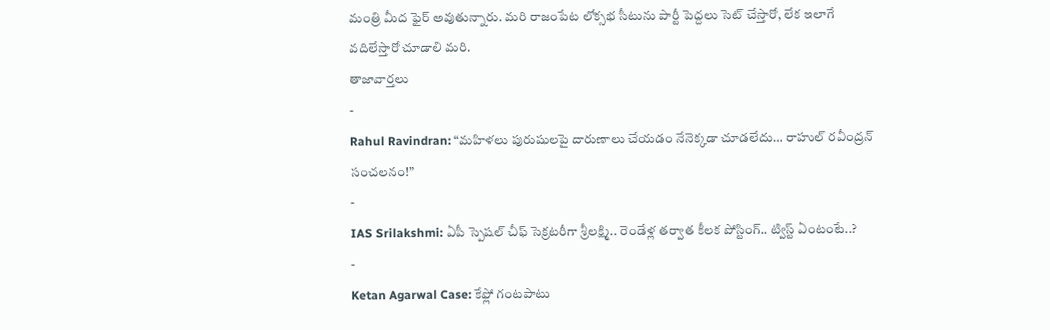మంత్రి మీద ఫైర్ అవుతున్నారు. మరి రాజంపేట లోక్సభ సీటును పార్టీ పెద్దలు సెట్ చేస్తారో, లేక ఇలాగే వదిలేస్తారో చూడాలి మరి.
తాజావార్తలు
-
Rahul Ravindran: “మహిళలు పురుషులపై దారుణాలు చేయడం నేనెక్కడా చూడలేదు… రాహుల్ రవీంద్రన్ సంచలనం!”
-
IAS Srilakshmi: ఏపీ స్పెషల్ చీఫ్ సెక్రటరీగా శ్రీలక్ష్మి.. రెండేళ్ల తర్వాత కీలక పోస్టింగ్.. ట్విస్ట్ ఏంటంటే..?
-
Ketan Agarwal Case: కేఫ్లో గంటపాటు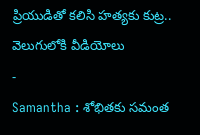ప్రియుడితో కలిసి హత్యకు కుట్ర.. వెలుగులోకి వీడియోలు
-
Samantha : శోభితకు సమంత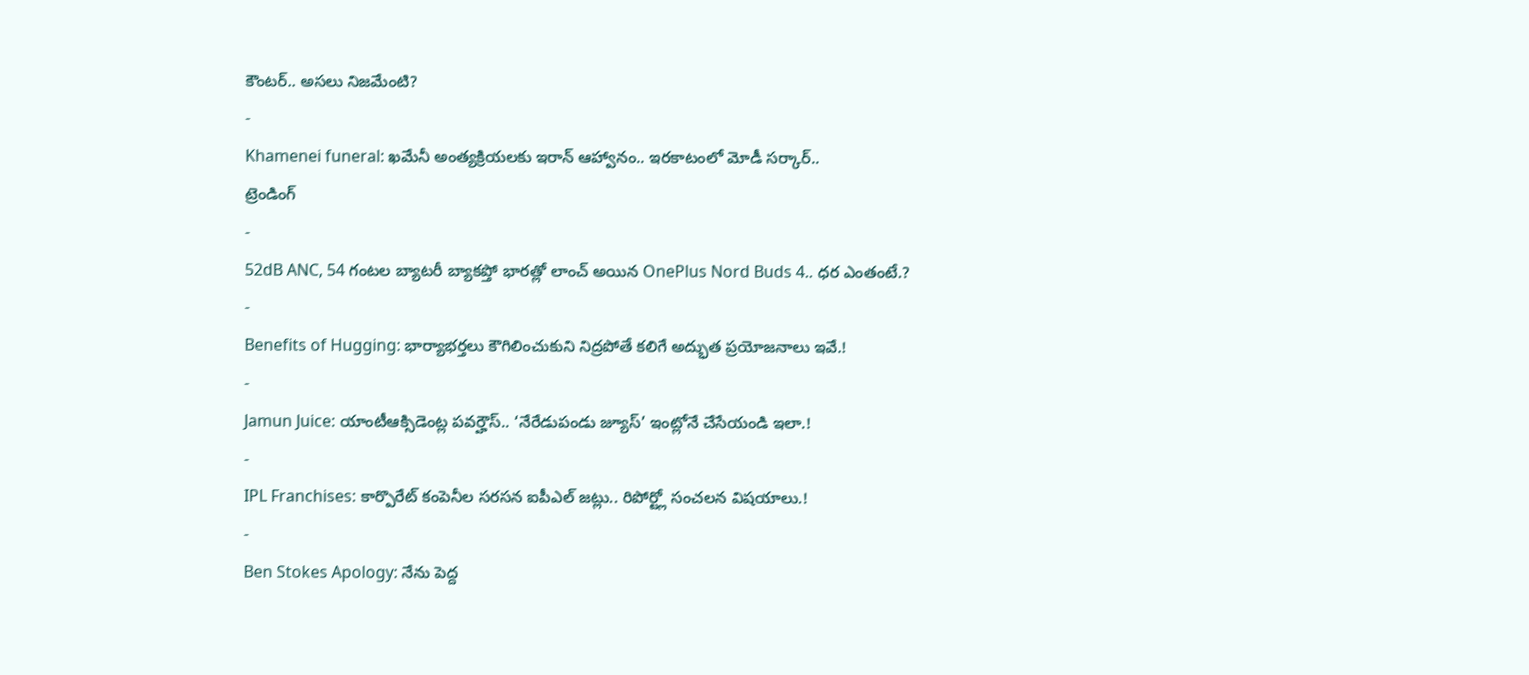కౌంటర్.. అసలు నిజమేంటి?
-
Khamenei funeral: ఖమేనీ అంత్యక్రియలకు ఇరాన్ ఆహ్వానం.. ఇరకాటంలో మోడీ సర్కార్..
ట్రెండింగ్
-
52dB ANC, 54 గంటల బ్యాటరీ బ్యాకప్తో భారత్లో లాంచ్ అయిన OnePlus Nord Buds 4.. ధర ఎంతంటే.?
-
Benefits of Hugging: భార్యాభర్తలు కౌగిలించుకుని నిద్రపోతే కలిగే అద్భుత ప్రయోజనాలు ఇవే.!
-
Jamun Juice: యాంటీఆక్సిడెంట్ల పవర్హౌస్.. ‘నేరేడుపండు జ్యూస్’ ఇంట్లోనే చేసేయండి ఇలా.!
-
IPL Franchises: కార్పొరేట్ కంపెనీల సరసన ఐపీఎల్ జట్లు.. రిపోర్ట్లో సంచలన విషయాలు.!
-
Ben Stokes Apology: నేను పెద్ద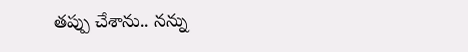తప్పు చేశాను.. నన్ను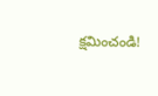క్షమించండి!